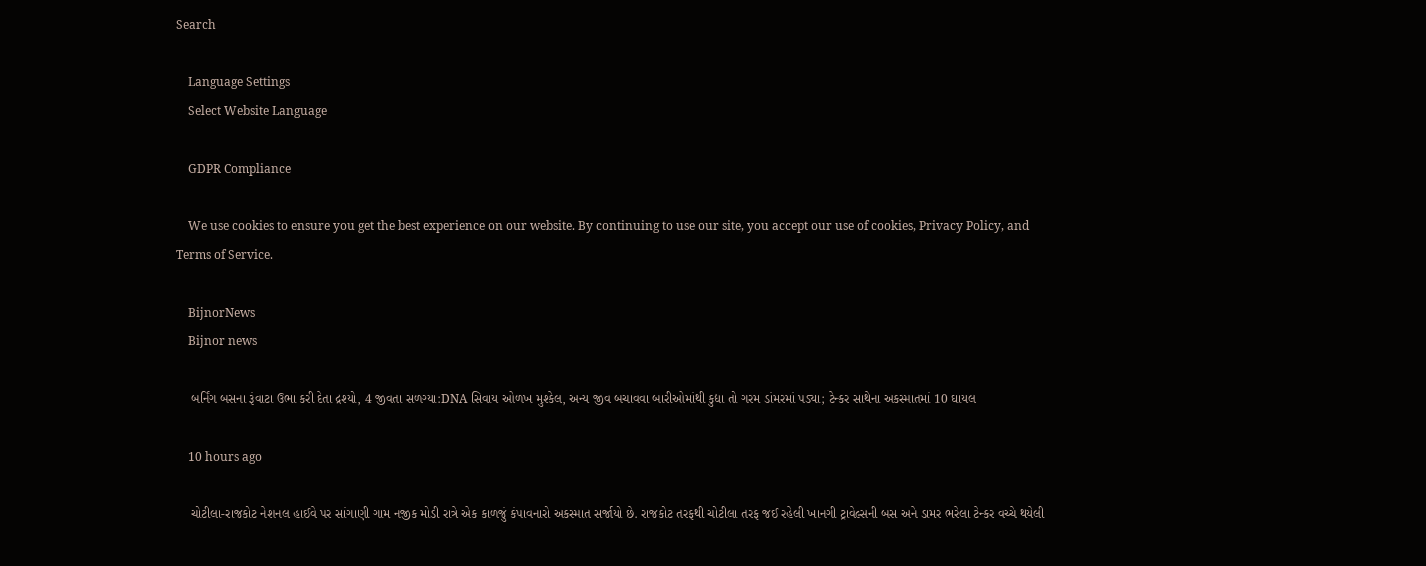Search

    Language Settings
    Select Website Language

    GDPR Compliance

    We use cookies to ensure you get the best experience on our website. By continuing to use our site, you accept our use of cookies, Privacy Policy, and Terms of Service.

    BijnorNews
    Bijnor news

    બર્નિંગ બસના રૂંવાટા ઉભા કરી દેતા દ્રશ્યો, 4 જીવતા સળગ્યા:DNA સિવાય ઓળખ મુશ્કેલ, અન્ય જીવ બચાવવા બારીઓમાંથી કુદ્યા તો ગરમ ડાંમરમાં પડ્યા; ટેન્કર સાથેના અકસ્માતમાં 10 ઘાયલ

    10 hours ago

    ચોટીલા-રાજકોટ નેશનલ હાઈવે પર સાંગાણી ગામ નજીક મોડી રાત્રે એક કાળજું કંપાવનારો અકસ્માત સર્જાયો છે. રાજકોટ તરફથી ચોટીલા તરફ જઈ રહેલી ખાનગી ટ્રાવેલ્સની બસ અને ડામર ભરેલા ટેન્કર વચ્ચે થયેલી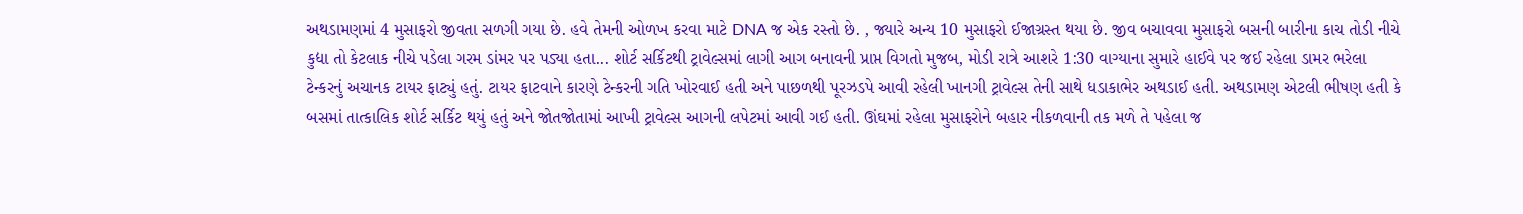અથડામણમાં 4 મુસાફરો જીવતા સળગી ગયા છે. હવે તેમની ઓળખ કરવા માટે DNA જ એક રસ્તો છે. , જ્યારે અન્ય 10 મુસાફરો ઈજાગ્રસ્ત થયા છે. જીવ બચાવવા મુસાફરો બસની બારીના કાચ તોડી નીચે કુદ્યા તો કેટલાક નીચે પડેલા ગરમ ડાંમર પર પડ્યા હતા... શોર્ટ સર્કિટથી ટ્રાવેલ્સમાં લાગી આગ બનાવની પ્રાપ્ત વિગતો મુજબ, મોડી રાત્રે આશરે 1:30 વાગ્યાના સુમારે હાઈવે પર જઈ રહેલા ડામર ભરેલા ટેન્કરનું અચાનક ટાયર ફાટ્યું હતું. ટાયર ફાટવાને કારણે ટેન્કરની ગતિ ખોરવાઈ હતી અને પાછળથી પૂરઝડપે આવી રહેલી ખાનગી ટ્રાવેલ્સ તેની સાથે ધડાકાભેર અથડાઈ હતી. અથડામણ એટલી ભીષણ હતી કે બસમાં તાત્કાલિક શોર્ટ સર્કિટ થયું હતું અને જોતજોતામાં આખી ટ્રાવેલ્સ આગની લપેટમાં આવી ગઈ હતી. ઊંઘમાં રહેલા મુસાફરોને બહાર નીકળવાની તક મળે તે પહેલા જ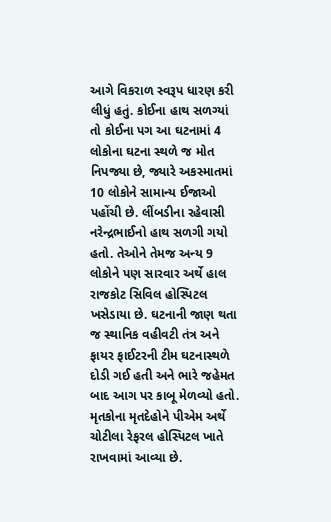આગે વિકરાળ સ્વરૂપ ધારણ કરી લીધું હતું. કોઈના હાથ સળગ્યાં તો કોઈના પગ આ ઘટનામાં 4 લોકોના ઘટના સ્થળે જ મોત નિપજ્યા છે, જ્યારે અકસ્માતમાં 10 લોકોને સામાન્ય ઈજાઓ પહોંચી છે. લીંબડીના રહેવાસી નરેન્દ્રભાઈનો હાથ સળગી ગયો હતો. તેઓને તેમજ અન્ય 9 લોકોને પણ સારવાર અર્થે હાલ રાજકોટ સિવિલ હોસ્પિટલ ખસેડાયા છે. ઘટનાની જાણ થતા જ સ્થાનિક વહીવટી તંત્ર અને ફાયર ફાઈટરની ટીમ ઘટનાસ્થળે દોડી ગઈ હતી અને ભારે જહેમત બાદ આગ પર કાબૂ મેળવ્યો હતો. મૃતકોના મૃતદેહોને પીએમ અર્થે ચોટીલા રેફરલ હોસ્પિટલ ખાતે રાખવામાં આવ્યા છે.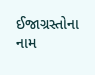ઈજાગ્રસ્તોના નામ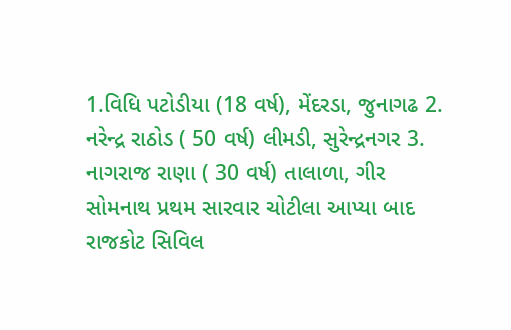1.વિધિ પટોડીયા (18 વર્ષ), મેંદરડા, જુનાગઢ 2. નરેન્દ્ર રાઠોડ ( 50 વર્ષ) લીમડી, સુરેન્દ્રનગર 3. નાગરાજ રાણા ( 30 વર્ષ) તાલાળા, ગીર સોમનાથ પ્રથમ સારવાર ચોટીલા આપ્યા બાદ રાજકોટ સિવિલ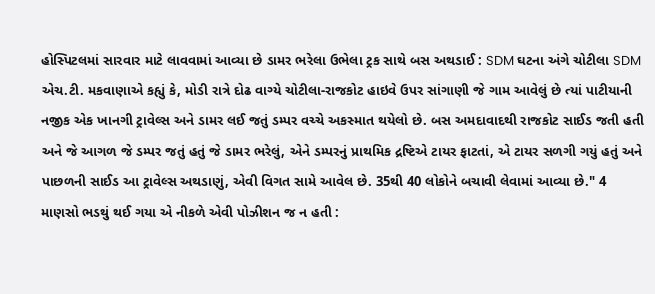હોસ્પિટલમાં સારવાર માટે લાવવામાં આવ્યા છે ડામર ભરેલા ઉભેલા ટ્રક સાથે બસ અથડાઈ : SDM ઘટના અંગે ચોટીલા SDM એચ.ટી. મકવાણાએ કહ્યું કે, મોડી રાત્રે દોઢ વાગ્યે ચોટીલા-રાજકોટ હાઇવે ઉપર સાંગાણી જે ગામ આવેલું છે ત્યાં પાટીયાની નજીક એક ખાનગી ટ્રાવેલ્સ અને ડામર લઈ જતું ડમ્પર વચ્ચે અકસ્માત થયેલો છે. બસ અમદાવાદથી રાજકોટ સાઈડ જતી હતી અને જે આગળ જે ડમ્પર જતું હતું જે ડામર ભરેલું, એને ડમ્પરનું પ્રાથમિક દ્રષ્ટિએ ટાયર ફાટતાં, એ ટાયર સળગી ગયું હતું અને પાછળની સાઈડ આ ટ્રાવેલ્સ અથડાણું, એવી વિગત સામે આવેલ છે. 35થી 40 લોકોને બચાવી લેવામાં આવ્યા છે." 4 માણસો ભડથું થઈ ગયા એ નીકળે એવી પોઝીશન જ ન હતી :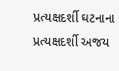પ્રત્યક્ષદર્શી ઘટનાના પ્રત્યક્ષદર્શી અજય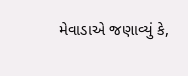મેવાડાએ જણાવ્યું કે,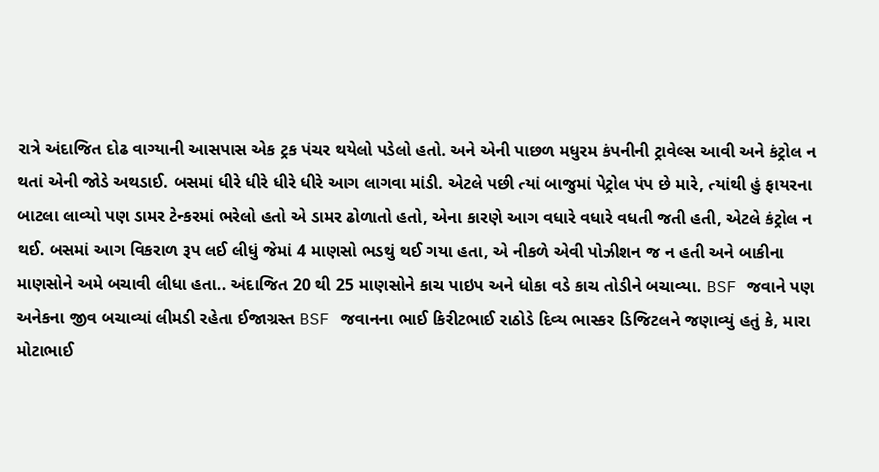રાત્રે અંદાજિત દોઢ વાગ્યાની આસપાસ એક ટ્રક પંચર થયેલો પડેલો હતો. અને એની પાછળ મધુરમ કંપનીની ટ્રાવેલ્સ આવી અને કંટ્રોલ ન થતાં એની જોડે અથડાઈ. બસમાં ધીરે ધીરે ધીરે ધીરે આગ લાગવા માંડી. એટલે પછી ત્યાં બાજુમાં પેટ્રોલ પંપ છે મારે, ત્યાંથી હું ફાયરના બાટલા લાવ્યો પણ ડામર ટેન્કરમાં ભરેલો હતો એ ડામર ઢોળાતો હતો, એના કારણે આગ વધારે વધારે વધતી જતી હતી, એટલે કંટ્રોલ ન થઈ. બસમાં આગ વિકરાળ રૂપ લઈ લીધું જેમાં 4 માણસો ભડથું થઈ ગયા હતા, એ નીકળે એવી પોઝીશન જ ન હતી અને બાકીના માણસોને અમે બચાવી લીધા હતા.. અંદાજિત 20 થી 25 માણસોને કાચ પાઇપ અને ધોકા વડે કાચ તોડીને બચાવ્યા. BSF જવાને પણ અનેકના જીવ બચાવ્યાં લીમડી રહેતા ઈજાગ્રસ્ત BSF જવાનના ભાઈ કિરીટભાઈ રાઠોડે દિવ્ય ભાસ્કર ડિજિટલને જણાવ્યું હતું કે, મારા મોટાભાઈ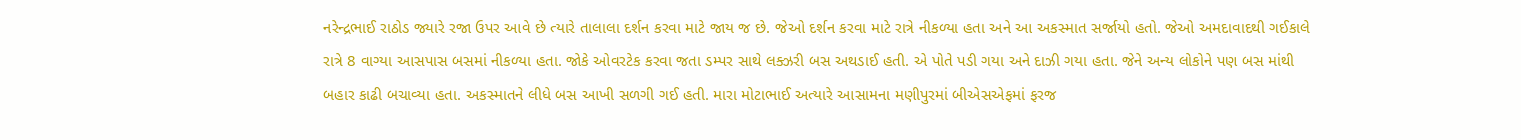નરેન્દ્રભાઈ રાઠોડ જ્યારે રજા ઉપર આવે છે ત્યારે તાલાલા દર્શન કરવા માટે જાય જ છે. જેઓ દર્શન કરવા માટે રાત્રે નીકળ્યા હતા અને આ અકસ્માત સર્જાયો હતો. જેઓ અમદાવાદથી ગઈકાલે રાત્રે 8 વાગ્યા આસપાસ બસમાં નીકળ્યા હતા. જોકે ઓવરટેક કરવા જતા ડમ્પર સાથે લક્ઝરી બસ અથડાઈ હતી. એ પોતે પડી ગયા અને દાઝી ગયા હતા. જેને અન્ય લોકોને પણ બસ માંથી બહાર કાઢી બચાવ્યા હતા. અકસ્માતને લીધે બસ આખી સળગી ગઈ હતી. મારા મોટાભાઈ અત્યારે આસામના મણીપુરમાં બીએસએફમાં ફરજ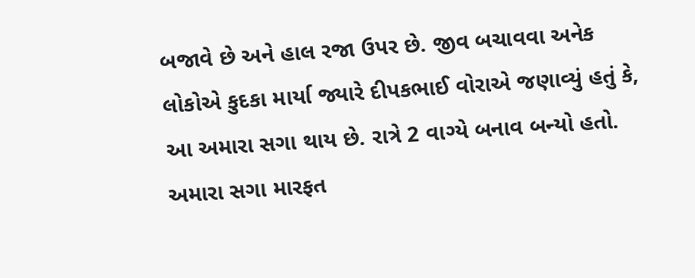બજાવે છે અને હાલ રજા ઉપર છે. જીવ બચાવવા અનેક લોકોએ કુદકા માર્યા જ્યારે દીપકભાઈ વોરાએ જણાવ્યું હતું કે, આ અમારા સગા થાય છે. રાત્રે 2 વાગ્યે બનાવ બન્યો હતો. અમારા સગા મારફત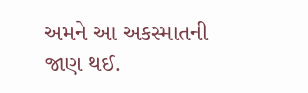અમને આ અકસ્માતની જાણ થઈ.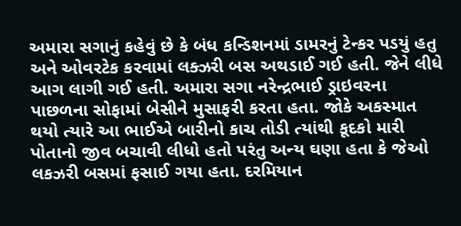અમારા સગાનું કહેવું છે કે બંધ કન્ડિશનમાં ડામરનું ટેન્કર પડયું હતુ અને ઓવરટેક કરવામાં લક્ઝરી બસ અથડાઈ ગઈ હતી. જેને લીધે આગ લાગી ગઈ હતી. અમારા સગા નરેન્દ્રભાઈ ડ્રાઇવરના પાછળના સોફામાં બેસીને મુસાફરી કરતા હતા. જોકે અકસ્માત થયો ત્યારે આ ભાઈએ બારીનો કાચ તોડી ત્યાંથી કૂદકો મારી પોતાનો જીવ બચાવી લીધો હતો પરંતુ અન્ય ઘણા હતા કે જેઓ લકઝરી બસમાં ફસાઈ ગયા હતા. દરમિયાન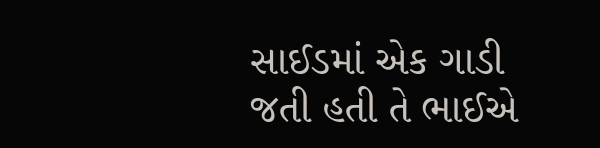સાઈડમાં એક ગાડી જતી હતી તે ભાઈએ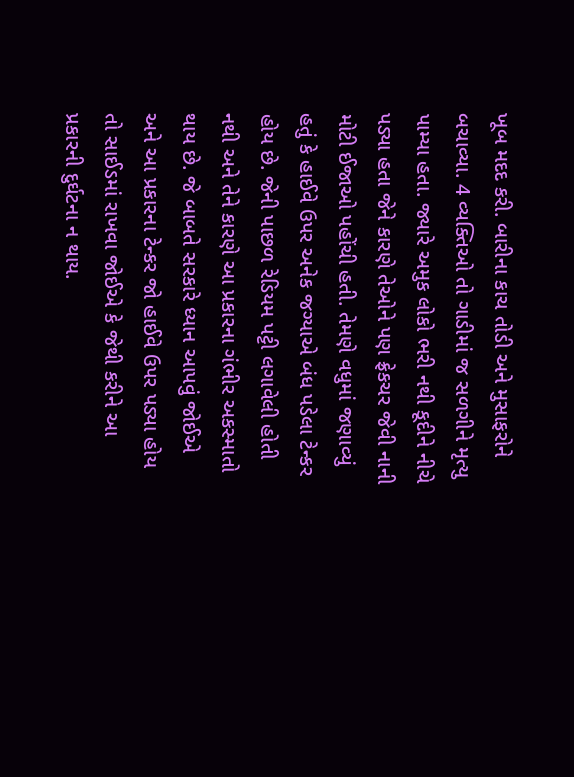ખૂબ મદદ કરી. બારીના કાચ તોડી અને મુસાફરોને બચાવ્યા. 4 વ્યક્તિઓ તો ગાડીમાં જ સળગીને મૃત્યુ પામ્યા હતા. જ્યારે અમુક લોકો ભરી નથી કૂદીને નીચે પડ્યા હતા જેને કારણે તેઓને પણ ફ્રેકચર જેવી નાની મોટી ઈજાઓ પહોંચી હતી. તેમણે વધુમાં જણાવ્યું હતું કે હાઈવે ઉપર અનેક જગ્યાએ બંધ પડેલા ટેન્કર હોય છે. જેની પાછળ રેડિયમ પટ્ટી લગાવેલી હોતી નથી અને તેને કારણે આ પ્રકારના ગંભીર અકસ્માતો થાય છે. જે બાબતે સરકારે ધ્યાન આપવું જોઈએ અને આ પ્રકારના ટેન્કર જો હાઈવે ઉપર પડ્યા હોય તો સાઈડમાં રાખવા જોઈએ કે જેથી કરીને આ પ્રકારની દુર્ઘટના ન થાય.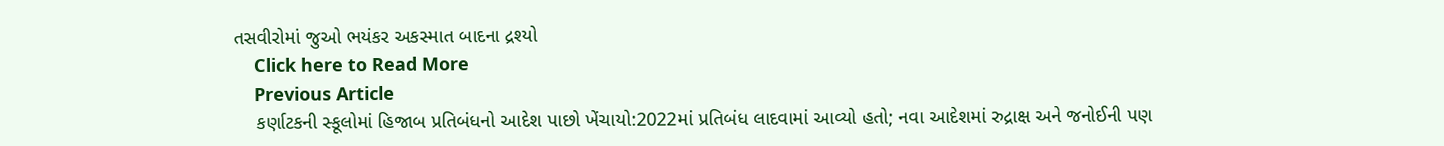તસવીરોમાં જુઓ ભયંકર અકસ્માત બાદના દ્રશ્યો
    Click here to Read More
    Previous Article
    કર્ણાટકની સ્કૂલોમાં હિજાબ પ્રતિબંધનો આદેશ પાછો ખેંચાયો:2022માં પ્રતિબંધ લાદવામાં આવ્યો હતો; નવા આદેશમાં રુદ્રાક્ષ અને જનોઈની પણ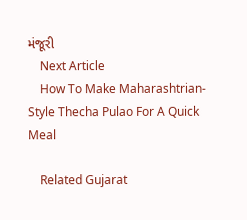મંજૂરી
    Next Article
    How To Make Maharashtrian-Style Thecha Pulao For A Quick Meal

    Related Gujarat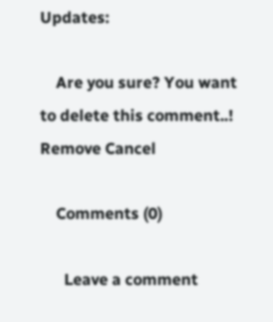Updates:

    Are you sure? You want to delete this comment..! Remove Cancel

    Comments (0)

      Leave a comment